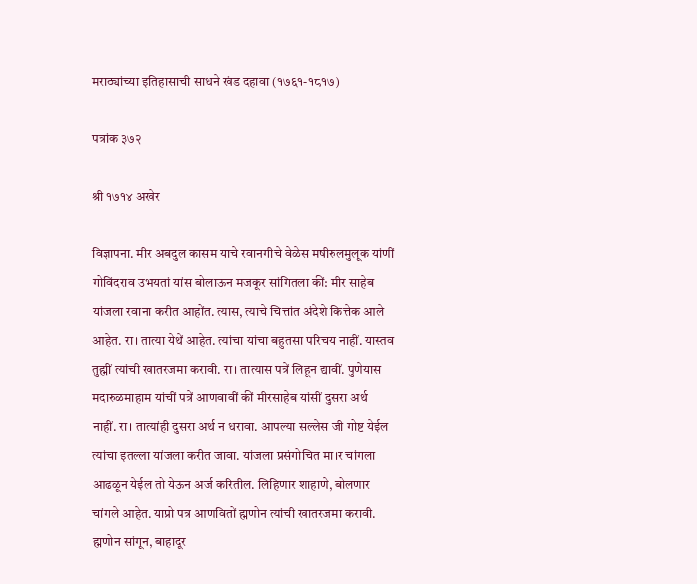मराठ्यांच्या इतिहासाची साधने खंड दहावा (१७६१-१८१७)

पत्रांक ३७२

श्री १७१४ अखेर

विज्ञापना. मीर अबदुल कासम याचे रवानगीचे वेळेस मषीरुलमुलूक यांणीं गोविंदराव उभयतां यांस बोलाऊन मजकूर सांगितला कीं: मीर साहेब यांजला रवाना करीत आहोंत. त्यास, त्याचे चित्तांत अंदेशे कित्तेक आले आहेत. रा। तात्या येथें आहेत. त्यांचा यांचा बहुतसा परिचय नाहीं. यास्तव तुह्मीं त्यांची खातरजमा करावी. रा। तात्यास पत्रें लिहून द्यावीं. पुणेयास मदारुळमाहाम यांचीं पत्रें आणवावीं कीं मीरसाहेब यांसीं दुसरा अर्थ नाहीं. रा। तात्यांही दुसरा अर्थ न धरावा. आपल्या सल्लेस जी गोष्ट येईल त्यांचा इतल्ला यांजला करीत जावा. यांजला प्रसंगोचित मा।र चांगला आढळून येईल तो येऊन अर्ज करितील. लिहिणार शाहाणे, बोलणार चांगले आहेत. याप्रो पत्र आणवितों ह्मणोन त्यांची खातरजमा करावी. ह्मणोन सांगून, बाहादूर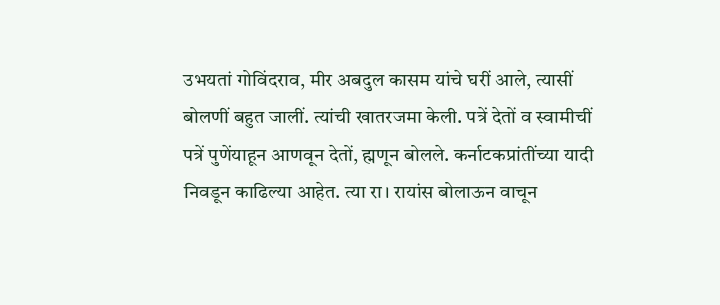उभयतां गोविंदराव, मीर अबदुल कासम यांचे घरीं आले, त्यासीं बोलणीं बहुत जालीं. त्यांची खातरजमा केली. पत्रें देतों व स्वामीचीं पत्रें पुणेंयाहून आणवून देतों, ह्मणून बोलले. कर्नाटकप्रांतींच्या यादी निवडून काढिल्या आहेत. त्या रा। रायांस बोलाऊन वाचून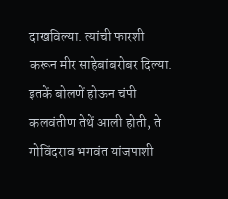दाखविल्या. त्यांची फारशी करून मीर साहेबांबरोबर दिल्या. इतकें बोलणें होऊन चंपी कलवंतीण तेथें आली होती, ते गोविंदराव भगवंत यांजपाशी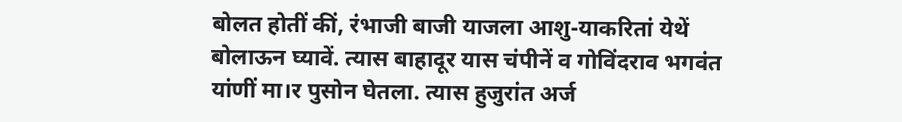बोलत होतीं कीं, रंभाजी बाजी याजला आशु-याकरितां येथें बोलाऊन घ्यावें. त्यास बाहादूर यास चंपीनें व गोविंदराव भगवंत यांणीं मा।र पुसोन घेतला. त्यास हुजुरांत अर्ज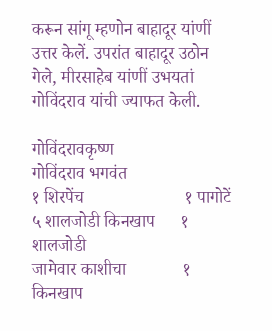करून सांगू म्हणोन बाहादूर यांणीं उत्तर केलें. उपरांत बाहादूर उठोन गेले, मीरसाहेब यांणीं उभयतां गोविंदराव यांची ज्याफत केली.

गोविंदरावकृष्ण                गोविंदराव भगवंत
१ शिरपेंच                       १ पागोटें
५ शालजोडी किनखाप      १ शालजोडी
जामेवार काशीचा             १ किनखाप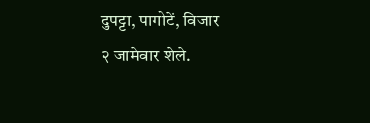दुपट्टा, पागोटें, विजार        २ जामेवार शेले.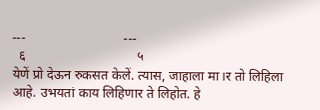---                             ---
  ६                                 ५
येणें प्रो देऊन रुकसत केलें. त्यास, जाहाला मा।र तो लिहिला आहे. उभयतां काय लिहिणार ते लिहोत. हे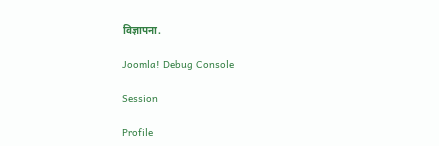विज्ञापना.

Joomla! Debug Console

Session

Profile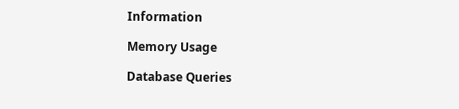Information

Memory Usage

Database Queries